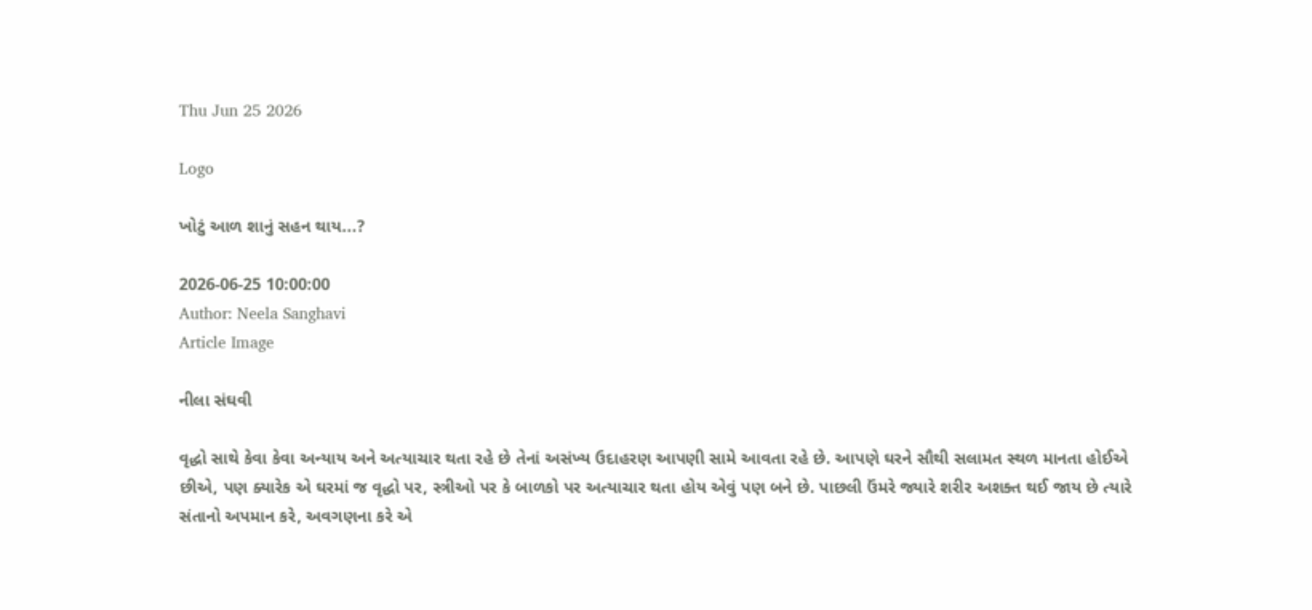Thu Jun 25 2026

Logo

ખોટું આળ શાનું સહન થાય...?

2026-06-25 10:00:00
Author: Neela Sanghavi
Article Image

નીલા સંઘવી

વૃદ્ધો સાથે કેવા કેવા અન્યાય અને અત્યાચાર થતા રહે છે તેનાં અસંખ્ય ઉદાહરણ આપણી સામે આવતા રહે છે. આપણે ઘરને સૌથી સલામત સ્થળ માનતા હોઈએ છીએ, પણ ક્યારેક એ ઘરમાં જ વૃદ્ધો પર, સ્ત્રીઓ પર કે બાળકો પર અત્યાચાર થતા હોય એવું પણ બને છે. પાછલી ઉંમરે જ્યારે શરીર અશક્ત થઈ જાય છે ત્યારે સંતાનો અપમાન કરે, અવગણના કરે એ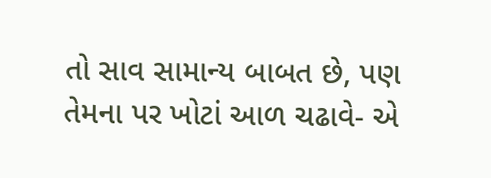તો સાવ સામાન્ય બાબત છે, પણ તેમના પર ખોટાં આળ ચઢાવે- એ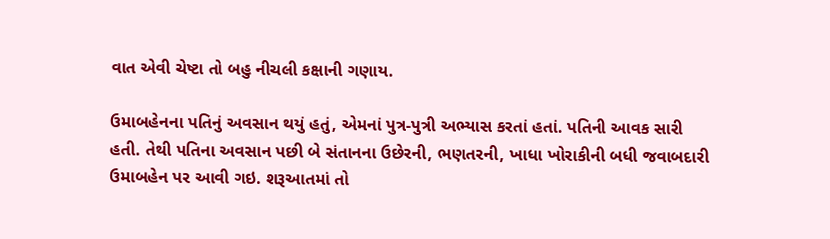વાત એવી ચેષ્ટા તો બહુ નીચલી કક્ષાની ગણાય.

ઉમાબહેનના પતિનું અવસાન થયું હતું, એમનાં પુત્ર-પુત્રી અભ્યાસ કરતાં હતાં. પતિની આવક સારી હતી. તેથી પતિના અવસાન પછી બે સંતાનના ઉછેરની, ભણતરની, ખાધા ખોરાકીની બધી જવાબદારી ઉમાબહેન પર આવી ગઇ. શરૂઆતમાં તો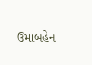ઉમાબહેન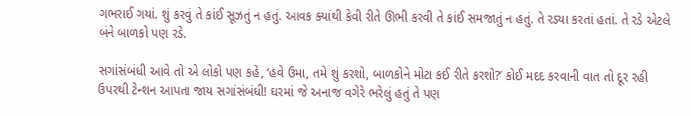ગભરાઈ ગયાં. શું કરવું તે કાંઈ સૂઝતું ન હતું. આવક ક્યાંથી કેવી રીતે ઊભી કરવી તે કાંઈ સમજાતું ન હતું. તે રડ્યા કરતાં હતાં. તે રડે એટલે બંને બાળકો પણ રડે.

સગાંસંબંધી આવે તો એ લોકો પણ કહે, ‘હવે ઉમા, તમે શું કરશો, બાળકોને મોટા કઈ રીતે કરશો?’ કોઈ મદદ કરવાની વાત તો દૂર રહી ઉપરથી ટેન્શન આપતા જાય સગાંસંબંધી! ઘરમાં જે અનાજ વગેરે ભરેલું હતું તે પણ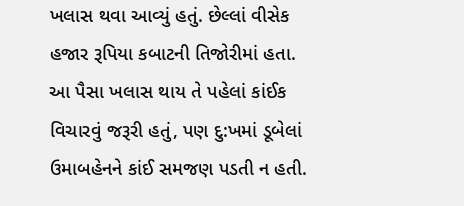ખલાસ થવા આવ્યું હતું. છેલ્લાં વીસેક હજાર રૂપિયા કબાટની તિજોરીમાં હતા. આ પૈસા ખલાસ થાય તે પહેલાં કાંઈક વિચારવું જરૂરી હતું, પણ દુ:ખમાં ડૂબેલાં ઉમાબહેનને કાંઈ સમજણ પડતી ન હતી.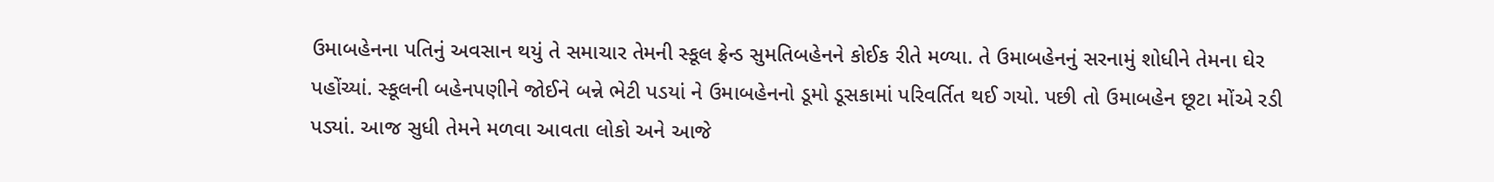ઉમાબહેનના પતિનું અવસાન થયું તે સમાચાર તેમની સ્કૂલ ફ્રેન્ડ સુમતિબહેનને કોઈક રીતે મળ્યા. તે ઉમાબહેનનું સરનામું શોધીને તેમના ઘેર પહોંચ્યાં. સ્કૂલની બહેનપણીને જોઈને બન્ને ભેટી પડયાં ને ઉમાબહેનનો ડૂમો ડૂસકામાં પરિવર્તિત થઈ ગયો. પછી તો ઉમાબહેન છૂટા મોંએ રડી પડ્યાં. આજ સુધી તેમને મળવા આવતા લોકો અને આજે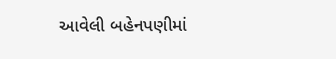આવેલી બહેનપણીમાં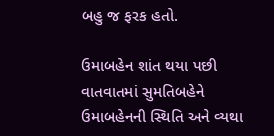બહુ જ ફરક હતો.

ઉમાબહેન શાંત થયા પછી વાતવાતમાં સુમતિબહેને ઉમાબહેનની સ્થિતિ અને વ્યથા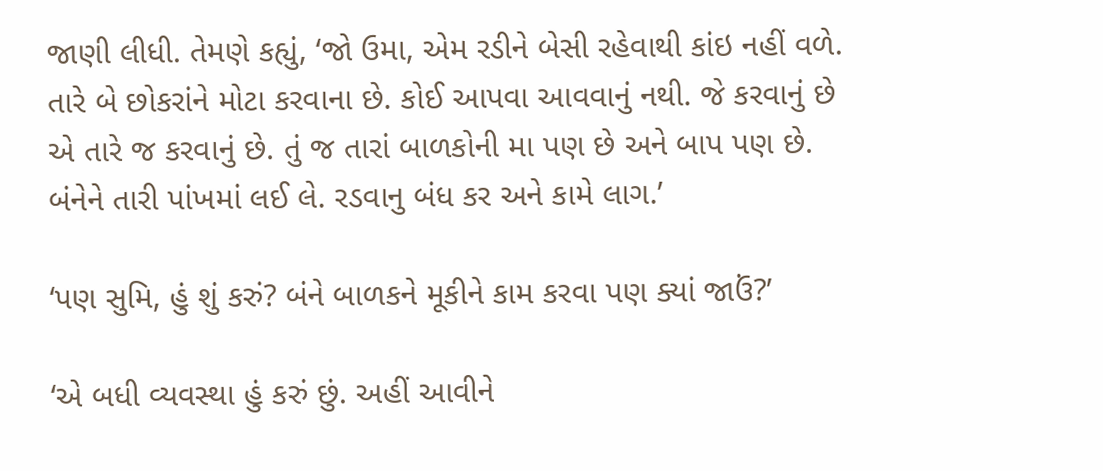જાણી લીધી. તેમણે કહ્યું, ‘જો ઉમા, એમ રડીને બેસી રહેવાથી કાંઇ નહીં વળે. તારે બે છોકરાંને મોટા કરવાના છે. કોઈ આપવા આવવાનું નથી. જે કરવાનું છે એ તારે જ કરવાનું છે. તું જ તારાં બાળકોની મા પણ છે અને બાપ પણ છે. બંનેને તારી પાંખમાં લઈ લે. રડવાનુ બંધ કર અને કામે લાગ.’

‘પણ સુમિ, હું શું કરું? બંને બાળકને મૂકીને કામ કરવા પણ ક્યાં જાઉં?’

‘એ બધી વ્યવસ્થા હું કરું છું. અહીં આવીને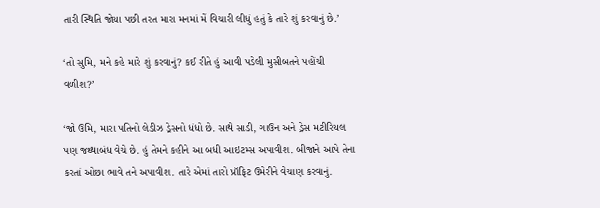તારી સ્થિતિ જોયા પછી તરત મારા મનમાં મેં વિચારી લીધું હતું કે તારે શું કરવાનું છે.’

‘તો સુમિ, મને કહે મારે શું કરવાનું? કઈ રીતે હું આવી પડેલી મુસીબતને પહોંચી વળીશ?’

‘જો ઉમિ, મારા પતિનો લેડીઝ ડ્રેસનો ધંધો છે. સાથે સાડી, ગાઉન અને ડ્રેસ મટીરિયલ પણ જથ્થાબંધ વેચે છે. હું તેમને કહીને આ બધી આઇટમ્સ અપાવીશ. બીજાને આપે તેના કરતાં ઓછા ભાવે તને અપાવીશ. તારે એમાં તારો પ્રૉફિટ ઉમેરીને વેચાણ કરવાનું.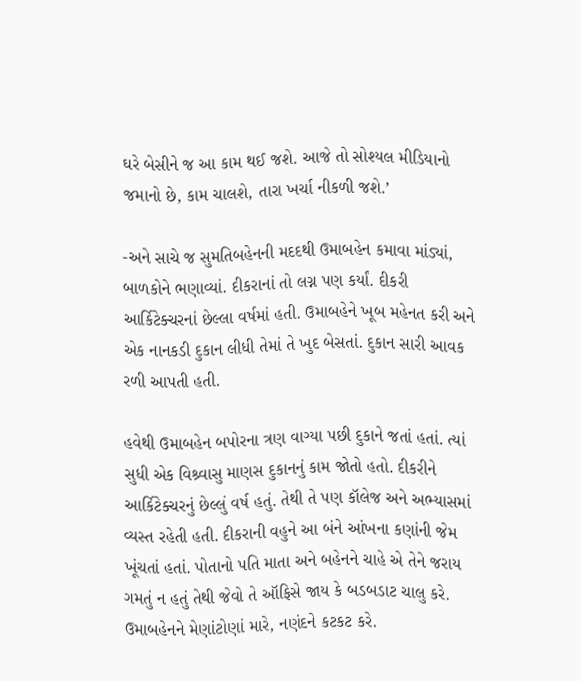ઘરે બેસીને જ આ કામ થઈ જશે. આજે તો સોશ્યલ મીડિયાનો જમાનો છે, કામ ચાલશે, તારા ખર્ચા નીકળી જશે.’

-અને સાચે જ સુમતિબહેનની મદદથી ઉમાબહેન કમાવા માંડ્યાં, બાળકોને ભણાવ્યાં. દીકરાનાં તો લગ્ન પણ કર્યાં. દીકરી આર્કિટેક્ચરનાં છેલ્લા વર્ષમાં હતી. ઉમાબહેને ખૂબ મહેનત કરી અને એક નાનકડી દુકાન લીધી તેમાં તે ખુદ બેસતાં. દુકાન સારી આવક રળી આપતી હતી.

હવેથી ઉમાબહેન બપોરના ત્રણ વાગ્યા પછી દુકાને જતાં હતાં. ત્યાં સુધી એક વિશ્ર્વાસુ માણસ દુકાનનું કામ જોતો હતો. દીકરીને આર્કિટેક્ચરનું છેલ્લું વર્ષ હતું. તેથી તે પણ કૉલેજ અને અભ્યાસમાં વ્યસ્ત રહેતી હતી. દીકરાની વહુને આ બંને આંખના કણાંની જેમ ખૂંચતાં હતાં. પોતાનો પતિ માતા અને બહેનને ચાહે એ તેને જરાય ગમતું ન હતું તેથી જેવો તે ઑફિસે જાય કે બડબડાટ ચાલુ કરે. ઉમાબહેનને મેણાંટોણાં મારે, નણંદને કટકટ કરે.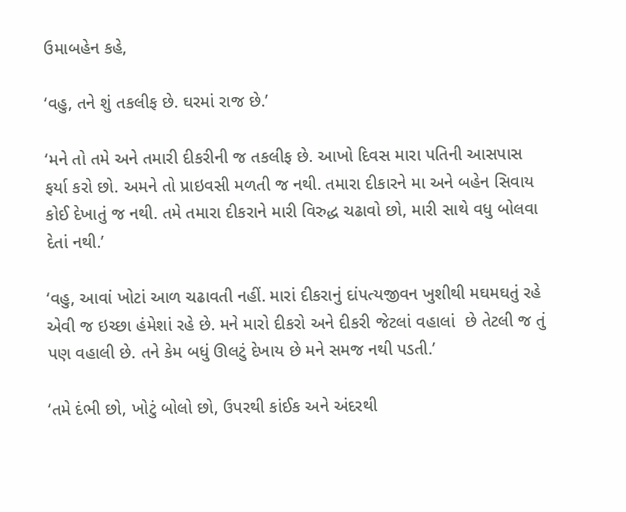ઉમાબહેન કહે,

‘વહુ, તને શું તકલીફ છે. ઘરમાં રાજ છે.’

‘મને તો તમે અને તમારી દીકરીની જ તકલીફ છે. આખો દિવસ મારા પતિની આસપાસ ફર્યા કરો છો. અમને તો પ્રાઇવસી મળતી જ નથી. તમારા દીકારને મા અને બહેન સિવાય કોઈ દેખાતું જ નથી. તમે તમારા દીકરાને મારી વિરુદ્ધ ચઢાવો છો, મારી સાથે વધુ બોલવા દેતાં નથી.’

‘વહુ, આવાં ખોટાં આળ ચઢાવતી નહીં. મારાં દીકરાનું દાંપત્યજીવન ખુશીથી મઘમઘતું રહે એવી જ ઇચ્છા હંમેશાં રહે છે. મને મારો દીકરો અને દીકરી જેટલાં વહાલાં  છે તેટલી જ તું પણ વહાલી છે. તને કેમ બધું ઊલટું દેખાય છે મને સમજ નથી પડતી.’

‘તમે દંભી છો, ખોટું બોલો છો, ઉપરથી કાંઈક અને અંદરથી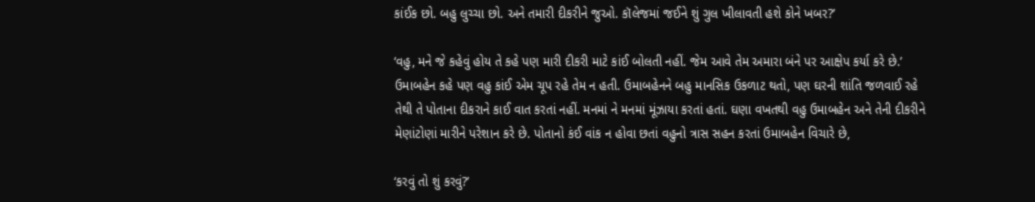કાંઈક છો. બહુ લુચ્ચા છો. અને તમારી દીકરીને જુઓ. કૉલેજમાં જઈને શું ગુલ ખીલાવતી હશે કોને ખબર?’

‘વહુ, મને જે કહેવું હોય તે કહે પણ મારી દીકરી માટે કાંઈ બોલતી નહીં. જેમ આવે તેમ અમારા બંને પર આક્ષેપ કર્યા કરે છે.’ ઉમાબહેન કહે પણ વહુ કાંઈ એમ ચૂપ રહે તેમ ન હતી. ઉમાબહેનને બહુ માનસિક ઉકળાટ થતો, પણ ઘરની શાંતિ જળવાઈ રહે તેથી તે પોતાના દીકરાને કાઈ વાત કરતાં નહીં. મનમાં ને મનમાં મૂંઝાયા કરતાં હતાં. ઘણા વખતથી વહુ ઉમાબહેન અને તેની દીકરીને મેણાંટોણાં મારીને પરેશાન કરે છે. પોતાનો કંઈ વાંક ન હોવા છતાં વહુનો ત્રાસ સહન કરતાં ઉમાબહેન વિચારે છે,

‘કરવું તો શું કરવું?’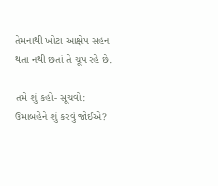તેમનાથી ખોટા આક્ષેપ સહન થતા નથી છતાં તે ચૂપ રહે છે.

તમે શું કહો- સૂચવો: ઉમાબહેને શું કરવું જોઈએ?